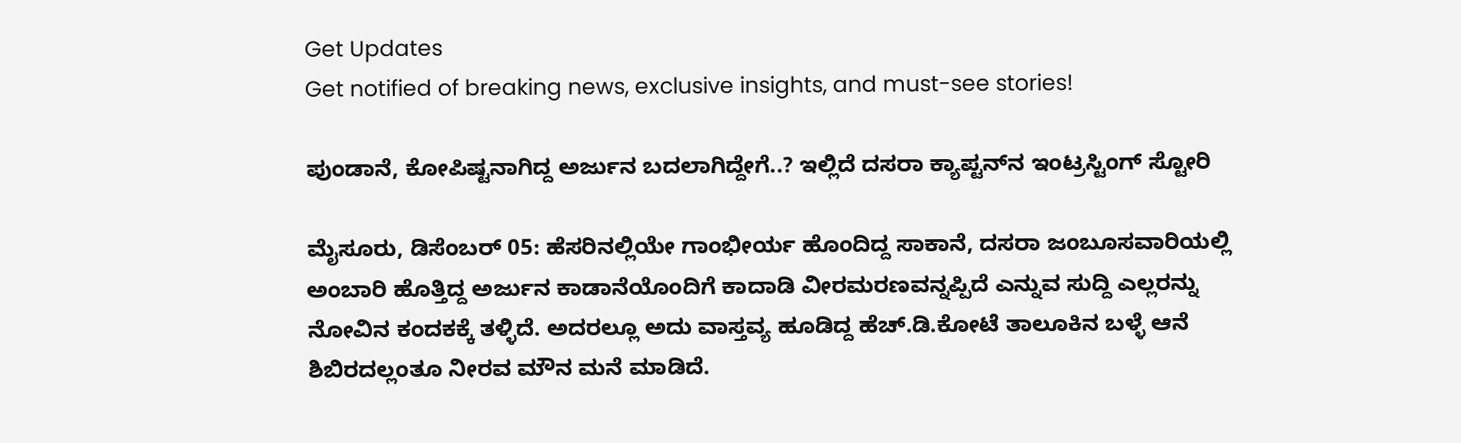Get Updates
Get notified of breaking news, exclusive insights, and must-see stories!

ಪುಂಡಾನೆ, ಕೋಪಿಷ್ಟನಾಗಿದ್ದ ಅರ್ಜುನ ಬದಲಾಗಿದ್ದೇಗೆ..? ಇಲ್ಲಿದೆ ದಸರಾ ಕ್ಯಾಪ್ಟನ್‌ನ ಇಂಟ್ರಸ್ಟಿಂಗ್‌ ಸ್ಟೋರಿ

ಮೈಸೂರು, ಡಿಸೆಂಬರ್‌ 05: ಹೆಸರಿನಲ್ಲಿಯೇ ಗಾಂಭೀರ್ಯ ಹೊಂದಿದ್ದ ಸಾಕಾನೆ, ದಸರಾ ಜಂಬೂಸವಾರಿಯಲ್ಲಿ ಅಂಬಾರಿ ಹೊತ್ತಿದ್ದ ಅರ್ಜುನ ಕಾಡಾನೆಯೊಂದಿಗೆ ಕಾದಾಡಿ ವೀರಮರಣವನ್ನಪ್ಪಿದೆ ಎನ್ನುವ ಸುದ್ದಿ ಎಲ್ಲರನ್ನು ನೋವಿನ ಕಂದಕಕ್ಕೆ ತಳ್ಳಿದೆ. ಅದರಲ್ಲೂ ಅದು ವಾಸ್ತವ್ಯ ಹೂಡಿದ್ದ ಹೆಚ್.ಡಿ.ಕೋಟೆ ತಾಲೂಕಿನ ಬಳ್ಳೆ ಆನೆ ಶಿಬಿರದಲ್ಲಂತೂ ನೀರವ ಮೌನ ಮನೆ ಮಾಡಿದೆ.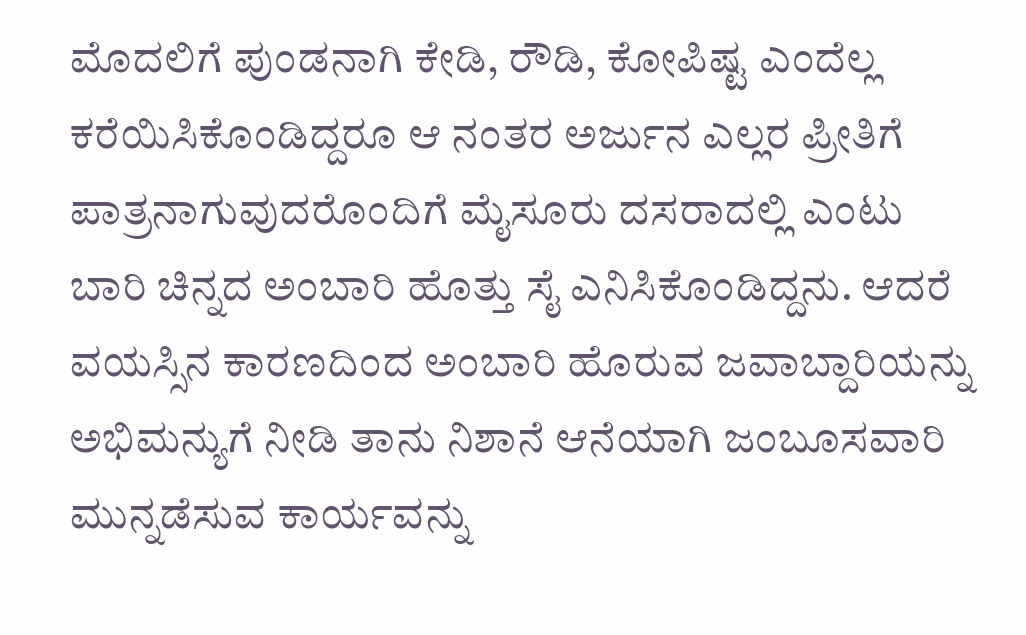ಮೊದಲಿಗೆ ಪುಂಡನಾಗಿ ಕೇಡಿ, ರೌಡಿ, ಕೋಪಿಷ್ಟ ಎಂದೆಲ್ಲ ಕರೆಯಿಸಿಕೊಂಡಿದ್ದರೂ ಆ ನಂತರ ಅರ್ಜುನ ಎಲ್ಲರ ಪ್ರೀತಿಗೆ ಪಾತ್ರನಾಗುವುದರೊಂದಿಗೆ ಮೈಸೂರು ದಸರಾದಲ್ಲಿ ಎಂಟು ಬಾರಿ ಚಿನ್ನದ ಅಂಬಾರಿ ಹೊತ್ತು ಸೈ ಎನಿಸಿಕೊಂಡಿದ್ದನು. ಆದರೆ ವಯಸ್ಸಿನ ಕಾರಣದಿಂದ ಅಂಬಾರಿ ಹೊರುವ ಜವಾಬ್ದಾರಿಯನ್ನು ಅಭಿಮನ್ಯುಗೆ ನೀಡಿ ತಾನು ನಿಶಾನೆ ಆನೆಯಾಗಿ ಜಂಬೂಸವಾರಿ ಮುನ್ನಡೆಸುವ ಕಾರ್ಯವನ್ನು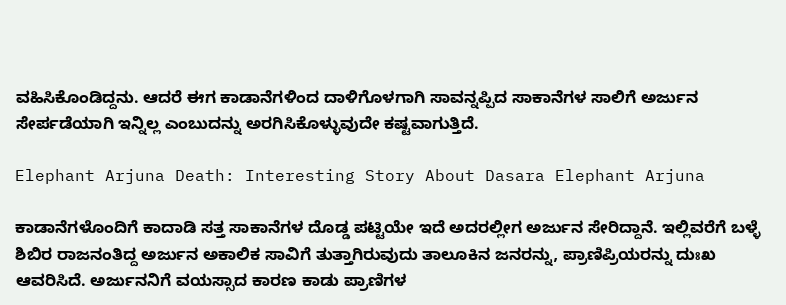ವಹಿಸಿಕೊಂಡಿದ್ದನು. ಆದರೆ ಈಗ ಕಾಡಾನೆಗಳಿಂದ ದಾಳಿಗೊಳಗಾಗಿ ಸಾವನ್ನಪ್ಪಿದ ಸಾಕಾನೆಗಳ ಸಾಲಿಗೆ ಅರ್ಜುನ ಸೇರ್ಪಡೆಯಾಗಿ ಇನ್ನಿಲ್ಲ ಎಂಬುದನ್ನು ಅರಗಿಸಿಕೊಳ್ಳುವುದೇ ಕಷ್ಟವಾಗುತ್ತಿದೆ.

Elephant Arjuna Death: Interesting Story About Dasara Elephant Arjuna

ಕಾಡಾನೆಗಳೊಂದಿಗೆ ಕಾದಾಡಿ ಸತ್ತ ಸಾಕಾನೆಗಳ ದೊಡ್ಡ ಪಟ್ಟಿಯೇ ಇದೆ ಅದರಲ್ಲೀಗ ಅರ್ಜುನ ಸೇರಿದ್ದಾನೆ. ಇಲ್ಲಿವರೆಗೆ ಬಳ್ಳೆ ಶಿಬಿರ ರಾಜನಂತಿದ್ದ ಅರ್ಜುನ ಅಕಾಲಿಕ ಸಾವಿಗೆ ತುತ್ತಾಗಿರುವುದು ತಾಲೂಕಿನ ಜನರನ್ನು, ಪ್ರಾಣಿಪ್ರಿಯರನ್ನು ದುಃಖ ಆವರಿಸಿದೆ. ಅರ್ಜುನನಿಗೆ ವಯಸ್ಸಾದ ಕಾರಣ ಕಾಡು ಪ್ರಾಣಿಗಳ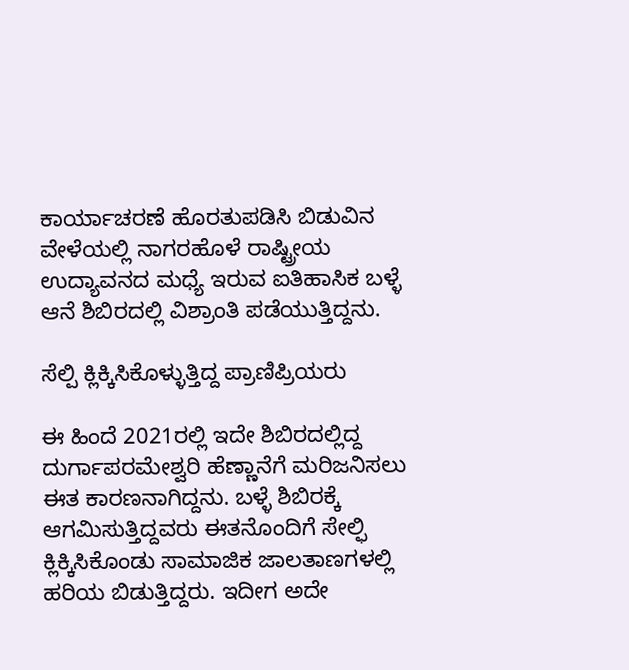ಕಾರ್ಯಾಚರಣೆ ಹೊರತುಪಡಿಸಿ ಬಿಡುವಿನ ವೇಳೆಯಲ್ಲಿ ನಾಗರಹೊಳೆ ರಾಷ್ಟ್ರೀಯ ಉದ್ಯಾವನದ ಮಧ್ಯೆ ಇರುವ ಐತಿಹಾಸಿಕ ಬಳ್ಳೆ ಆನೆ ಶಿಬಿರದಲ್ಲಿ ವಿಶ್ರಾಂತಿ ಪಡೆಯುತ್ತಿದ್ದನು.

ಸೆಲ್ಪಿ ಕ್ಲಿಕ್ಕಿಸಿಕೊಳ್ಳುತ್ತಿದ್ದ ಪ್ರಾಣಿಪ್ರಿಯರು

ಈ ಹಿಂದೆ 2021ರಲ್ಲಿ ಇದೇ ಶಿಬಿರದಲ್ಲಿದ್ದ ದುರ್ಗಾಪರಮೇಶ್ವರಿ ಹೆಣ್ಣಾನೆಗೆ ಮರಿಜನಿಸಲು ಈತ ಕಾರಣನಾಗಿದ್ದನು. ಬಳ್ಳೆ ಶಿಬಿರಕ್ಕೆ ಆಗಮಿಸುತ್ತಿದ್ದವರು ಈತನೊಂದಿಗೆ ಸೇಲ್ಫಿ ಕ್ಲಿಕ್ಕಿಸಿಕೊಂಡು ಸಾಮಾಜಿಕ ಜಾಲತಾಣಗಳಲ್ಲಿ ಹರಿಯ ಬಿಡುತ್ತಿದ್ದರು. ಇದೀಗ ಅದೇ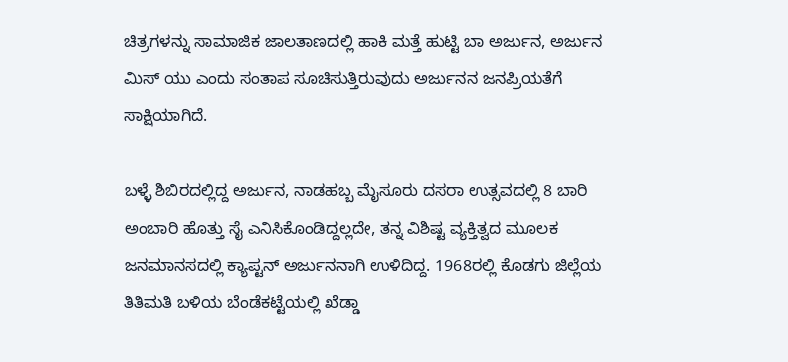ಚಿತ್ರಗಳನ್ನು ಸಾಮಾಜಿಕ ಜಾಲತಾಣದಲ್ಲಿ ಹಾಕಿ ಮತ್ತೆ ಹುಟ್ಟಿ ಬಾ ಅರ್ಜುನ, ಅರ್ಜುನ ಮಿಸ್ ಯು ಎಂದು ಸಂತಾಪ ಸೂಚಿಸುತ್ತಿರುವುದು ಅರ್ಜುನನ ಜನಪ್ರಿಯತೆಗೆ ಸಾಕ್ಷಿಯಾಗಿದೆ.

ಬಳ್ಳೆ ಶಿಬಿರದಲ್ಲಿದ್ದ ಅರ್ಜುನ, ನಾಡಹಬ್ಬ ಮೈಸೂರು ದಸರಾ ಉತ್ಸವದಲ್ಲಿ 8 ಬಾರಿ ಅಂಬಾರಿ ಹೊತ್ತು ಸೈ ಎನಿಸಿಕೊಂಡಿದ್ದಲ್ಲದೇ, ತನ್ನ ವಿಶಿಷ್ಟ ವ್ಯಕ್ತಿತ್ವದ ಮೂಲಕ ಜನಮಾನಸದಲ್ಲಿ ಕ್ಯಾಪ್ಟನ್ ಅರ್ಜುನನಾಗಿ ಉಳಿದಿದ್ದ. 1968ರಲ್ಲಿ ಕೊಡಗು ಜಿಲ್ಲೆಯ ತಿತಿಮತಿ ಬಳಿಯ ಬೆಂಡೆಕಟ್ಟೆಯಲ್ಲಿ ಖೆಡ್ಡಾ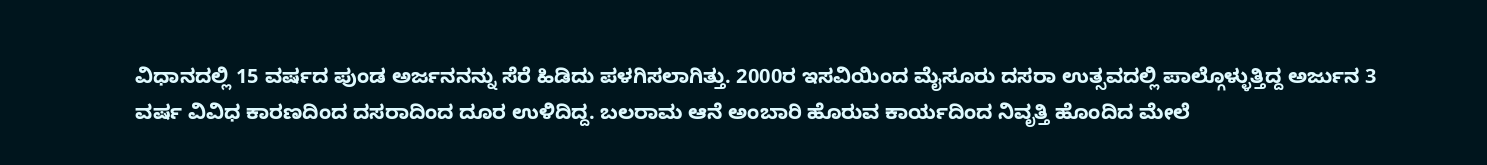ವಿಧಾನದಲ್ಲಿ 15 ವರ್ಷದ ಪುಂಡ ಅರ್ಜನನನ್ನು ಸೆರೆ ಹಿಡಿದು ಪಳಗಿಸಲಾಗಿತ್ತು. 2000ರ ಇಸವಿಯಿಂದ ಮೈಸೂರು ದಸರಾ ಉತ್ಸವದಲ್ಲಿ ಪಾಲ್ಗೊಳ್ಳುತ್ತಿದ್ದ ಅರ್ಜುನ 3 ವರ್ಷ ವಿವಿಧ ಕಾರಣದಿಂದ ದಸರಾದಿಂದ ದೂರ ಉಳಿದಿದ್ದ. ಬಲರಾಮ ಆನೆ ಅಂಬಾರಿ ಹೊರುವ ಕಾರ್ಯದಿಂದ ನಿವೃತ್ತಿ ಹೊಂದಿದ ಮೇಲೆ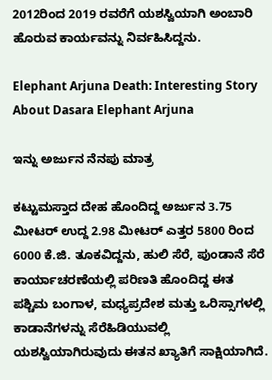2012ರಿಂದ 2019 ರವರೆಗೆ ಯಶಸ್ವಿಯಾಗಿ ಅಂಬಾರಿ ಹೊರುವ ಕಾರ್ಯವನ್ನು ನಿರ್ವಹಿಸಿದ್ದನು.

Elephant Arjuna Death: Interesting Story About Dasara Elephant Arjuna

ಇನ್ನು ಅರ್ಜುನ ನೆನಪು ಮಾತ್ರ

ಕಟ್ಟುಮಸ್ತಾದ ದೇಹ ಹೊಂದಿದ್ದ ಅರ್ಜುನ 3.75 ಮೀಟರ್ ಉದ್ದ 2.98 ಮೀಟರ್ ಎತ್ತರ 5800 ರಿಂದ 6000 ಕೆ.ಜಿ. ತೂಕವಿದ್ದನು, ಹುಲಿ ಸೆರೆ, ಪುಂಡಾನೆ ಸೆರೆ ಕಾರ್ಯಾಚರಣೆಯಲ್ಲಿ ಪರಿಣತಿ ಹೊಂದಿದ್ದ ಈತ ಪಶ್ಚಿಮ ಬಂಗಾಳ, ಮಧ್ಯಪ್ರದೇಶ ಮತ್ತು ಒರಿಸ್ಸಾಗಳಲ್ಲಿ ಕಾಡಾನೆಗಳನ್ನು ಸೆರೆಹಿಡಿಯುವಲ್ಲಿ ಯಶಸ್ವಿಯಾಗಿರುವುದು ಈತನ ಖ್ಯಾತಿಗೆ ಸಾಕ್ಷಿಯಾಗಿದೆ.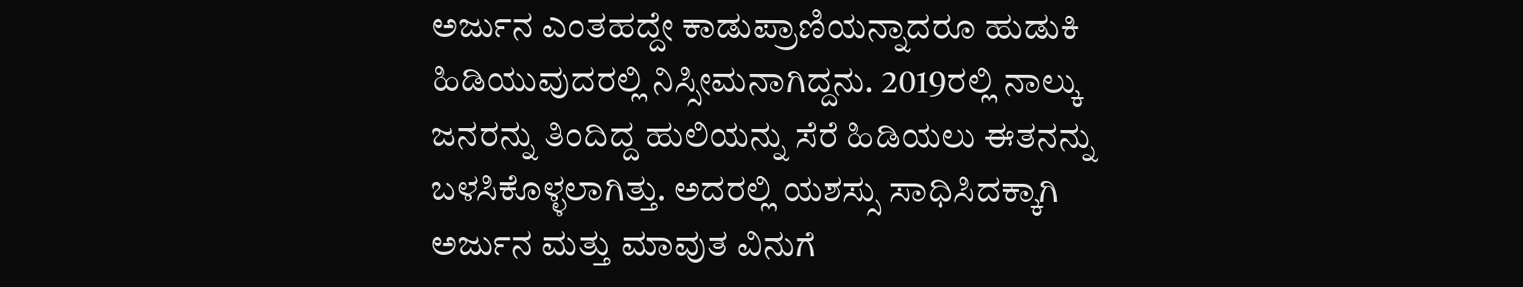ಅರ್ಜುನ ಎಂತಹದ್ದೇ ಕಾಡುಪ್ರಾಣಿಯನ್ನಾದರೂ ಹುಡುಕಿ ಹಿಡಿಯುವುದರಲ್ಲಿ ನಿಸ್ಸೀಮನಾಗಿದ್ದನು. 2019ರಲ್ಲಿ ನಾಲ್ಕು ಜನರನ್ನು ತಿಂದಿದ್ದ ಹುಲಿಯನ್ನು ಸೆರೆ ಹಿಡಿಯಲು ಈತನನ್ನು ಬಳಸಿಕೊಳ್ಳಲಾಗಿತ್ತು. ಅದರಲ್ಲಿ ಯಶಸ್ಸು ಸಾಧಿಸಿದಕ್ಕಾಗಿ ಅರ್ಜುನ ಮತ್ತು ಮಾವುತ ವಿನುಗೆ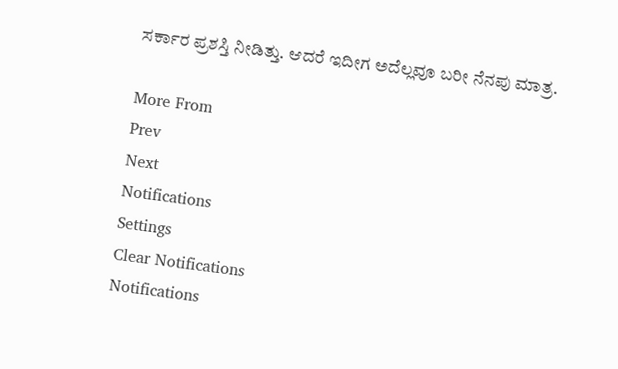ಸರ್ಕಾರ ಪ್ರಶಸ್ತಿ ನೀಡಿತ್ತು. ಆದರೆ ಇದೀಗ ಅದೆಲ್ಲವೂ ಬರೀ ನೆನಪು ಮಾತ್ರ.

More From
Prev
Next
Notifications
Settings
Clear Notifications
Notifications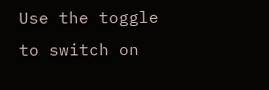Use the toggle to switch on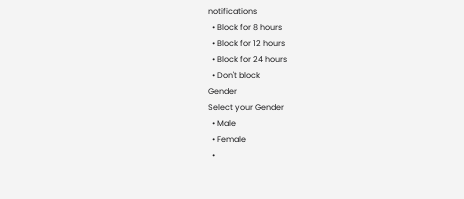notifications
  • Block for 8 hours
  • Block for 12 hours
  • Block for 24 hours
  • Don't block
Gender
Select your Gender
  • Male
  • Female
  •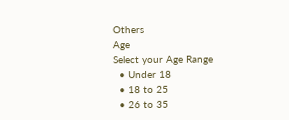Others
Age
Select your Age Range
  • Under 18
  • 18 to 25
  • 26 to 35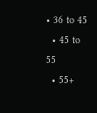• 36 to 45
  • 45 to 55
  • 55+